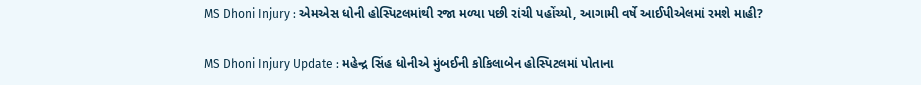MS Dhoni Injury : એમએસ ધોની હોસ્પિટલમાંથી રજા મળ્યા પછી રાંચી પહોંચ્યો, આગામી વર્ષે આઈપીએલમાં રમશે માહી?

MS Dhoni Injury Update : મહેન્દ્ર સિંહ ધોનીએ મુંબઈની કોકિલાબેન હોસ્પિટલમાં પોતાના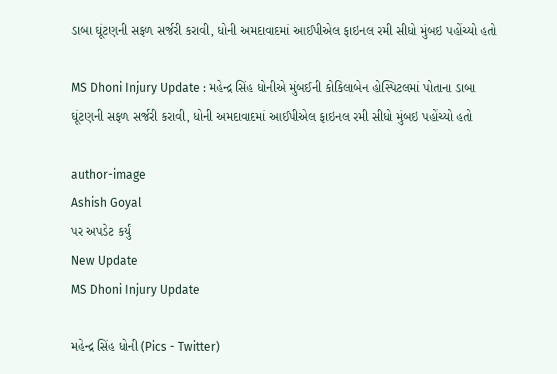ડાબા ઘૂંટણની સફળ સર્જરી કરાવી, ધોની અમદાવાદમાં આઈપીએલ ફાઇનલ રમી સીધો મુંબઇ પહોંચ્યો હતો

MS Dhoni Injury Update : મહેન્દ્ર સિંહ ધોનીએ મુંબઈની કોકિલાબેન હોસ્પિટલમાં પોતાના ડાબા ઘૂંટણની સફળ સર્જરી કરાવી, ધોની અમદાવાદમાં આઈપીએલ ફાઇનલ રમી સીધો મુંબઇ પહોંચ્યો હતો

author-image
Ashish Goyal
પર અપડેટ કર્યું
New Update
MS Dhoni Injury Update

મહેન્દ્ર સિંહ ધોની (Pics - Twitter)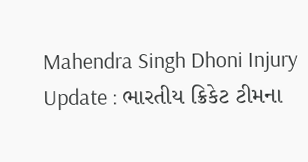Mahendra Singh Dhoni Injury Update : ભારતીય ક્રિકેટ ટીમના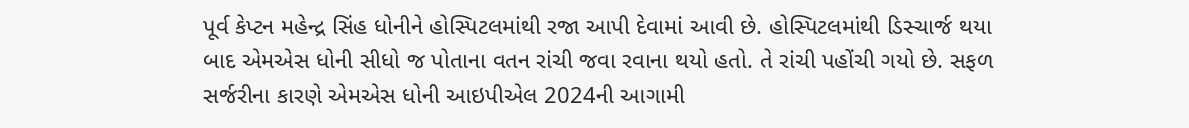પૂર્વ કેપ્ટન મહેન્દ્ર સિંહ ધોનીને હોસ્પિટલમાંથી રજા આપી દેવામાં આવી છે. હોસ્પિટલમાંથી ડિસ્ચાર્જ થયા બાદ એમએસ ધોની સીધો જ પોતાના વતન રાંચી જવા રવાના થયો હતો. તે રાંચી પહોંચી ગયો છે. સફળ સર્જરીના કારણે એમએસ ધોની આઇપીએલ 2024ની આગામી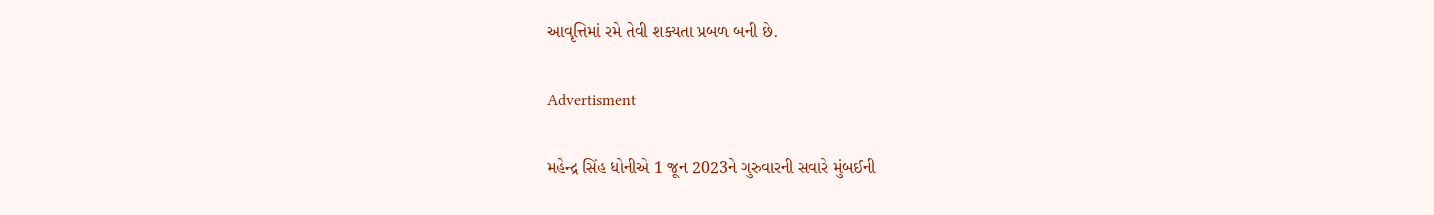આવૃત્તિમાં રમે તેવી શક્યતા પ્રબળ બની છે.

Advertisment

મહેન્દ્ર સિંહ ધોનીએ 1 જૂન 2023ને ગુરુવારની સવારે મુંબઈની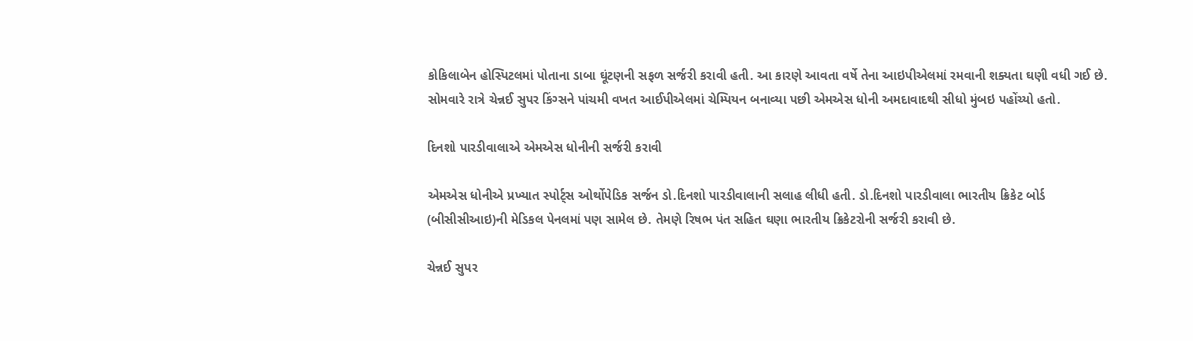કોકિલાબેન હોસ્પિટલમાં પોતાના ડાબા ઘૂંટણની સફળ સર્જરી કરાવી હતી. આ કારણે આવતા વર્ષે તેના આઇપીએલમાં રમવાની શક્યતા ઘણી વધી ગઈ છે. સોમવારે રાત્રે ચેન્નઈ સુપર કિંગ્સને પાંચમી વખત આઈપીએલમાં ચેમ્પિયન બનાવ્યા પછી એમએસ ધોની અમદાવાદથી સીધો મુંબઇ પહોંચ્યો હતો.

દિનશો પારડીવાલાએ એમએસ ધોનીની સર્જરી કરાવી

એમએસ ધોનીએ પ્રખ્યાત સ્પોર્ટ્સ ઓર્થોપેડિક સર્જન ડો.દિનશો પારડીવાલાની સલાહ લીધી હતી. ડો.દિનશો પારડીવાલા ભારતીય ક્રિકેટ બોર્ડ (બીસીસીઆઇ)ની મેડિકલ પેનલમાં પણ સામેલ છે. તેમણે રિષભ પંત સહિત ઘણા ભારતીય ક્રિકેટરોની સર્જરી કરાવી છે.

ચેન્નઈ સુપર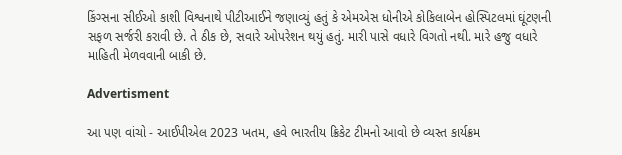કિંગ્સના સીઈઓ કાશી વિશ્વનાથે પીટીઆઈને જણાવ્યું હતું કે એમએસ ધોનીએ કોકિલાબેન હોસ્પિટલમાં ઘૂંટણની સફળ સર્જરી કરાવી છે. તે ઠીક છે, સવારે ઓપરેશન થયું હતું. મારી પાસે વધારે વિગતો નથી. મારે હજુ વધારે માહિતી મેળવવાની બાકી છે.

Advertisment

આ પણ વાંચો - આઈપીએલ 2023 ખતમ, હવે ભારતીય ક્રિકેટ ટીમનો આવો છે વ્યસ્ત કાર્યક્રમ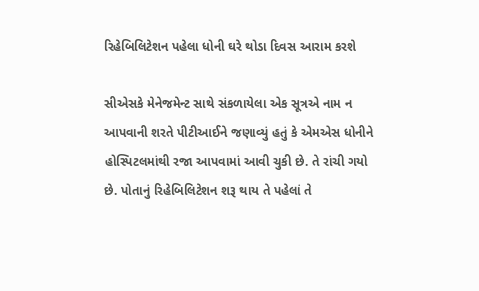રિહેબિલિટેશન પહેલા ધોની ઘરે થોડા દિવસ આરામ કરશે

સીએસકે મેનેજમેન્ટ સાથે સંકળાયેલા એક સૂત્રએ નામ ન આપવાની શરતે પીટીઆઈને જણાવ્યું હતું કે એમએસ ધોનીને હોસ્પિટલમાંથી રજા આપવામાં આવી ચુકી છે. તે રાંચી ગયો છે. પોતાનું રિહેબિલિટેશન શરૂ થાય તે પહેલાં તે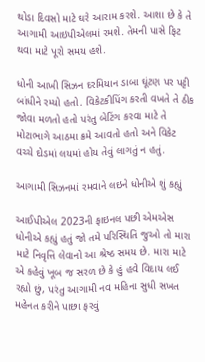થોડા દિવસો માટે ઘરે આરામ કરશે. આશા છે કે તે આગામી આઇપીએલમાં રમશે. તેમની પાસે ફિટ થવા માટે પૂરો સમય હશે.

ધોની આખી સિઝન દરમિયાન ડાબા ઘૂંટણ પર પટ્ટી બાંધીને રમ્યો હતો. વિકેટકીપિંગ કરતી વખતે તે ઠીક જોવા મળતો હતો પરંતુ બેટિંગ કરવા માટે તે મોટાભાગે આઠમા ક્રમે આવતો હતો અને વિકેટ વચ્ચે દોડમાં લયમાં હોય તેવું લાગતું ન હતું.

આગામી સિઝનમાં રમવાને લઇને ધોનીએ શું કહ્યું

આઈપીએલ 2023ની ફાઇનલ પછી એમએસ ધોનીએ કહ્યું હતું જો તમે પરિસ્થિતિ જુઓ તો મારા માટે નિવૃત્તિ લેવાનો આ શ્રેષ્ઠ સમય છે. મારા માટે એ કહેવું ખૂબ જ સરળ છે કે હું હવે વિદાય લઈ રહ્યો છું, પરંતુ આગામી નવ મહિના સુધી સખત મહેનત કરીને પાછા ફરવું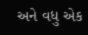અને વધુ એક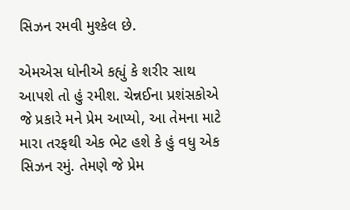સિઝન રમવી મુશ્કેલ છે.

એમએસ ધોનીએ કહ્યું કે શરીર સાથ આપશે તો હું રમીશ. ચેન્નઈના પ્રશંસકોએ જે પ્રકારે મને પ્રેમ આપ્યો, આ તેમના માટે મારા તરફથી એક ભેટ હશે કે હું વધુ એક સિઝન રમું. તેમણે જે પ્રેમ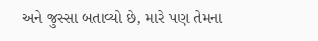અને જુસ્સા બતાવ્યો છે, મારે પણ તેમના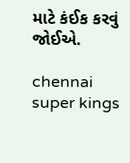માટે કંઈક કરવું જોઈએ.

chennai super kings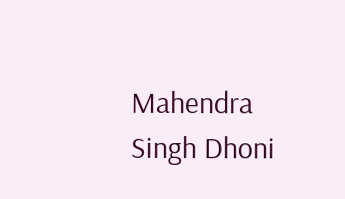Mahendra Singh Dhoni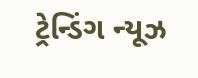ટ્રેન્ડિંગ ન્યૂઝ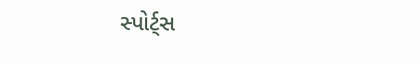સ્પોર્ટ્સ